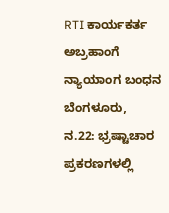RTI ಕಾರ್ಯಕರ್ತ ಅಬ್ರಹಾಂಗೆ ನ್ಯಾಯಾಂಗ ಬಂಧನ
ಬೆಂಗಳೂರು,
ನ.22: ಭ್ರಷ್ಟಾಚಾರ ಪ್ರಕರಣಗಳಲ್ಲಿ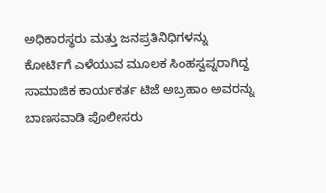ಅಧಿಕಾರಸ್ಥರು ಮತ್ತು ಜನಪ್ರತಿನಿಧಿಗಳನ್ನು ಕೋರ್ಟಿಗೆ ಎಳೆಯುವ ಮೂಲಕ ಸಿಂಹಸ್ವಪ್ನರಾಗಿದ್ದ ಸಾಮಾಜಿಕ ಕಾರ್ಯಕರ್ತ ಟಿಜೆ ಅಬ್ರಹಾಂ ಅವರನ್ನು ಬಾಣಸವಾಡಿ ಪೊಲೀಸರು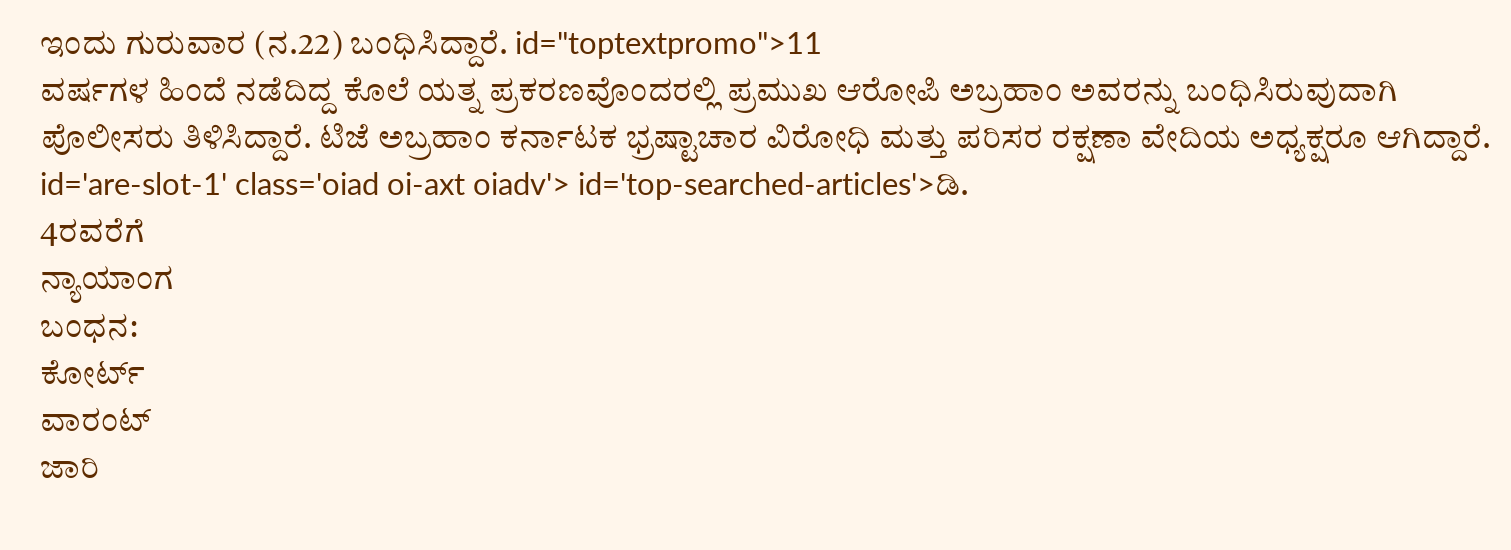ಇಂದು ಗುರುವಾರ (ನ.22) ಬಂಧಿಸಿದ್ದಾರೆ. id="toptextpromo">11
ವರ್ಷಗಳ ಹಿಂದೆ ನಡೆದಿದ್ದ ಕೊಲೆ ಯತ್ನ ಪ್ರಕರಣವೊಂದರಲ್ಲಿ ಪ್ರಮುಖ ಆರೋಪಿ ಅಬ್ರಹಾಂ ಅವರನ್ನು ಬಂಧಿಸಿರುವುದಾಗಿ ಪೊಲೀಸರು ತಿಳಿಸಿದ್ದಾರೆ. ಟಿಜೆ ಅಬ್ರಹಾಂ ಕರ್ನಾಟಕ ಭ್ರಷ್ಟಾಚಾರ ವಿರೋಧಿ ಮತ್ತು ಪರಿಸರ ರಕ್ಷಣಾ ವೇದಿಯ ಅಧ್ಯಕ್ಷರೂ ಆಗಿದ್ದಾರೆ. id='are-slot-1' class='oiad oi-axt oiadv'> id='top-searched-articles'>ಡಿ.
4ರವರೆಗೆ
ನ್ಯಾಯಾಂಗ
ಬಂಧನ:
ಕೋರ್ಟ್
ವಾರಂಟ್
ಜಾರಿ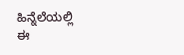ಹಿನ್ನೆಲೆಯಲ್ಲಿ
ಈ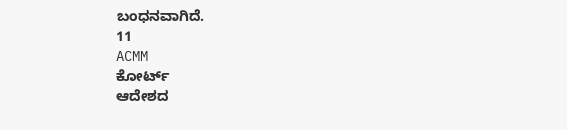ಬಂಧನವಾಗಿದೆ.
11
ACMM
ಕೋರ್ಟ್
ಆದೇಶದ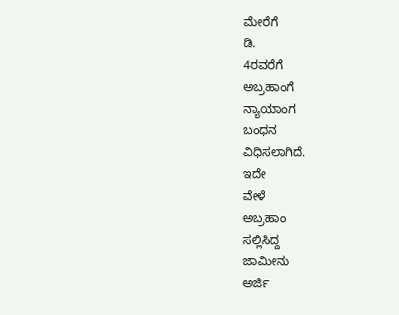ಮೇರೆಗೆ
ಡಿ.
4ರವರೆಗೆ
ಅಬ್ರಹಾಂಗೆ
ನ್ಯಾಯಾಂಗ
ಬಂಧನ
ವಿಧಿಸಲಾಗಿದೆ.
ಇದೇ
ವೇಳೆ
ಅಬ್ರಹಾಂ
ಸಲ್ಲಿಸಿದ್ದ
ಜಾಮೀನು
ಅರ್ಜಿ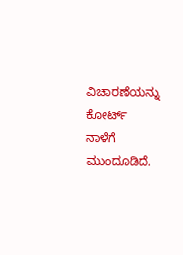ವಿಚಾರಣೆಯನ್ನು
ಕೋರ್ಟ್
ನಾಳೆಗೆ
ಮುಂದೂಡಿದೆ.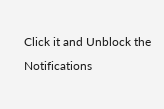Click it and Unblock the Notifications